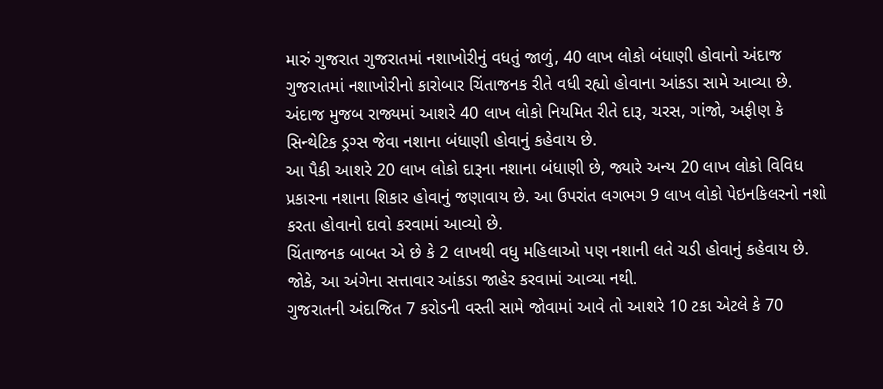મારું ગુજરાત ગુજરાતમાં નશાખોરીનું વધતું જાળું, 40 લાખ લોકો બંધાણી હોવાનો અંદાજ
ગુજરાતમાં નશાખોરીનો કારોબાર ચિંતાજનક રીતે વધી રહ્યો હોવાના આંકડા સામે આવ્યા છે. અંદાજ મુજબ રાજ્યમાં આશરે 40 લાખ લોકો નિયમિત રીતે દારૂ, ચરસ, ગાંજો, અફીણ કે સિન્થેટિક ડ્રગ્સ જેવા નશાના બંધાણી હોવાનું કહેવાય છે.
આ પૈકી આશરે 20 લાખ લોકો દારૂના નશાના બંધાણી છે, જ્યારે અન્ય 20 લાખ લોકો વિવિધ પ્રકારના નશાના શિકાર હોવાનું જણાવાય છે. આ ઉપરાંત લગભગ 9 લાખ લોકો પેઇનકિલરનો નશો કરતા હોવાનો દાવો કરવામાં આવ્યો છે.
ચિંતાજનક બાબત એ છે કે 2 લાખથી વધુ મહિલાઓ પણ નશાની લતે ચડી હોવાનું કહેવાય છે. જોકે, આ અંગેના સત્તાવાર આંકડા જાહેર કરવામાં આવ્યા નથી.
ગુજરાતની અંદાજિત 7 કરોડની વસ્તી સામે જોવામાં આવે તો આશરે 10 ટકા એટલે કે 70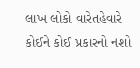લાખ લોકો વારેતહેવારે કોઈને કોઈ પ્રકારનો નશો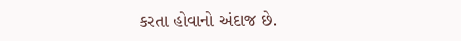કરતા હોવાનો અંદાજ છે.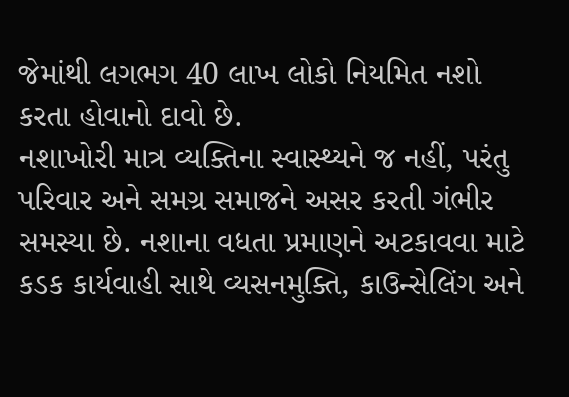જેમાંથી લગભગ 40 લાખ લોકો નિયમિત નશો કરતા હોવાનો દાવો છે.
નશાખોરી માત્ર વ્યક્તિના સ્વાસ્થ્યને જ નહીં, પરંતુ પરિવાર અને સમગ્ર સમાજને અસર કરતી ગંભીર સમસ્યા છે. નશાના વધતા પ્રમાણને અટકાવવા માટે કડક કાર્યવાહી સાથે વ્યસનમુક્તિ, કાઉન્સેલિંગ અને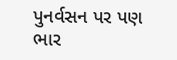પુનર્વસન પર પણ ભાર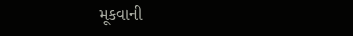મૂકવાની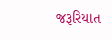જરૂરિયાત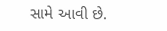સામે આવી છે.